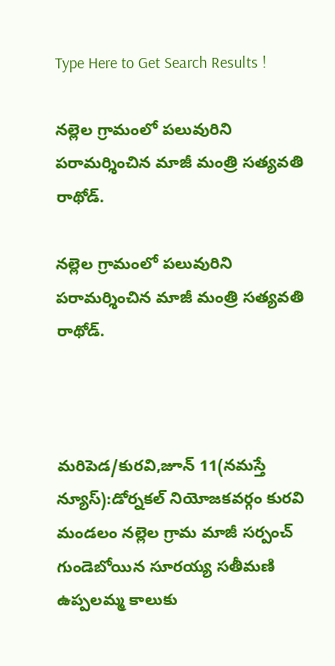Type Here to Get Search Results !

నల్లెల గ్రామంలో పలువురిని పరామర్శించిన మాజీ మంత్రి సత్యవతి రాథోడ్.

నల్లెల గ్రామంలో పలువురిని పరామర్శించిన మాజీ మంత్రి సత్యవతి రాథోడ్.



మరిపెడ/కురవి,జూన్ 11(నమస్తే న్యూస్):డోర్నకల్ నియోజకవర్గం కురవి మండలం నల్లెల గ్రామ మాజీ సర్పంచ్ గుండెబోయిన సూరయ్య సతీమణి ఉప్పలమ్మ కాలుకు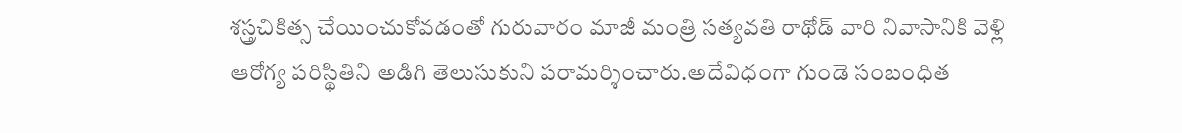శస్త్రచికిత్స చేయించుకోవడంతో గురువారం మాజీ మంత్రి సత్యవతి రాథోడ్ వారి నివాసానికి వెళ్లి ఆరోగ్య పరిస్థితిని అడిగి తెలుసుకుని పరామర్శించారు.అదేవిధంగా గుండె సంబంధిత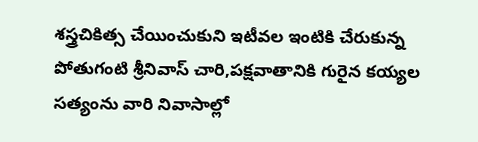శస్త్రచికిత్స చేయించుకుని ఇటీవల ఇంటికి చేరుకున్న పోతుగంటి శ్రీనివాస్ చారి,పక్షవాతానికి గురైన కయ్యల సత్యంను వారి నివాసాల్లో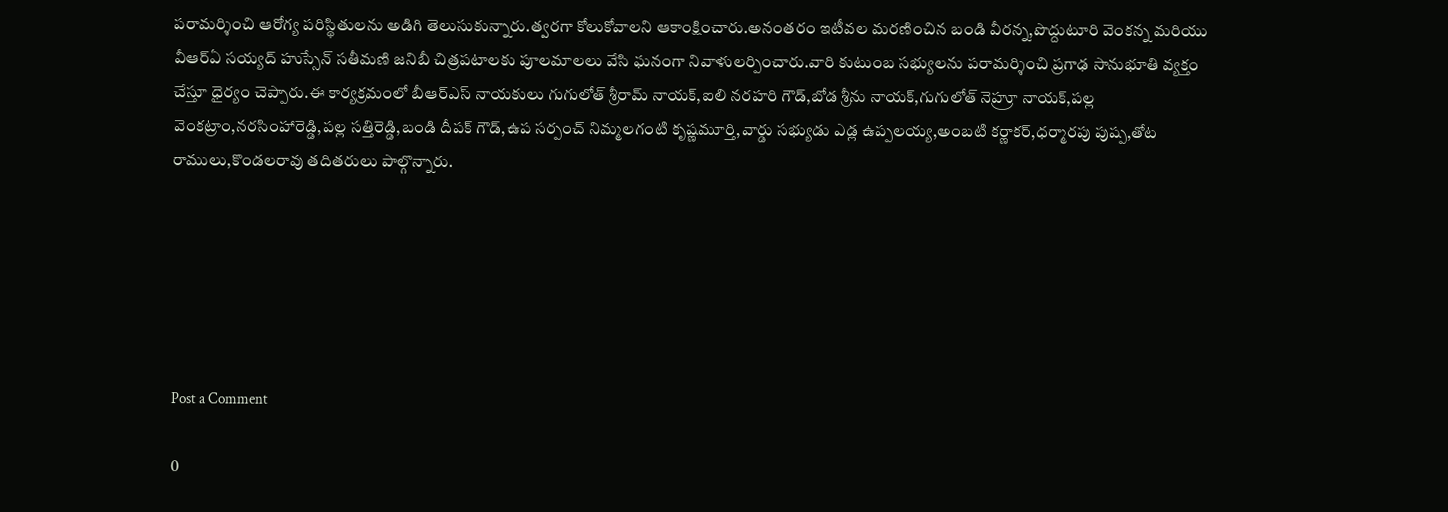పరామర్శించి ఆరోగ్య పరిస్థితులను అడిగి తెలుసుకున్నారు.త్వరగా కోలుకోవాలని ఆకాంక్షించారు.అనంతరం ఇటీవల మరణించిన బండి వీరన్న,పొద్దుటూరి వెంకన్న మరియు వీఆర్ఏ సయ్యద్ హుస్సేన్ సతీమణి జనిబీ చిత్రపటాలకు పూలమాలలు వేసి ఘనంగా నివాళులర్పించారు.వారి కుటుంబ సభ్యులను పరామర్శించి ప్రగాఢ సానుభూతి వ్యక్తం చేస్తూ ధైర్యం చెప్పారు.ఈ కార్యక్రమంలో బీఆర్ఎస్ నాయకులు గుగులోత్ శ్రీరామ్ నాయక్,ఐలి నరహరి గౌడ్,బోడ శ్రీను నాయక్,గుగులోత్ నెహ్రూ నాయక్,పల్ల వెంకట్రాం,నరసింహారెడ్డి,పల్ల సత్తిరెడ్డి,బండి దీపక్ గౌడ్,ఉప సర్పంచ్ నిమ్మలగంటి కృష్ణమూర్తి,వార్డు సభ్యుడు ఎడ్ల ఉప్పలయ్య,అంబటి కర్ణాకర్,ధర్మారపు పుష్ప,తోట రాములు,కొండలరావు తదితరులు పాల్గొన్నారు.






Post a Comment

0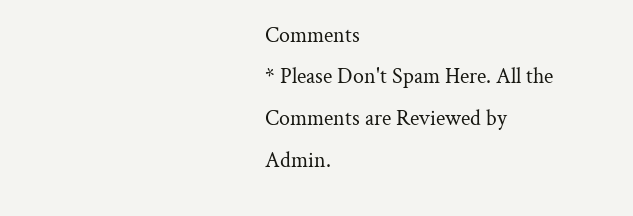Comments
* Please Don't Spam Here. All the Comments are Reviewed by Admin.